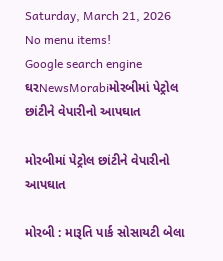Saturday, March 21, 2026
No menu items!
Google search engine
ઘરNewsMorabiમોરબીમાં પેટ્રોલ છાંટીને વેપારીનો આપઘાત

મોરબીમાં પેટ્રોલ છાંટીને વેપારીનો આપઘાત

મોરબી : મારૂતિ પાર્ક સોસાયટી બેલા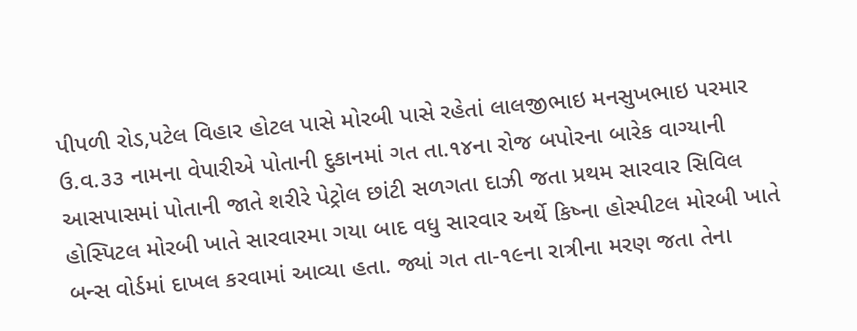પીપળી રોડ,પટેલ વિહાર હોટલ પાસે મોરબી પાસે રહેતાં લાલજીભાઇ મનસુખભાઇ પરમાર ઉ.વ.૩૩ નામના વેપારીએ પોતાની દુકાનમાં ગત તા.૧૪ના રોજ બપોરના બારેક વાગ્યાની આસપાસમાં પોતાની જાતે શરીરે પેટ્રોલ છાંટી સળગતા દાઝી જતા પ્રથમ સારવાર સિવિલ હોસ્પિટલ મોરબી ખાતે સારવારમા ગયા બાદ વધુ સારવાર અર્થે કિષ્ના હોસ્પીટલ મોરબી ખાતે બન્સ વોર્ડમાં દાખલ કરવામાં આવ્યા હતા. જ્યાં ગત તા-૧૯ના રાત્રીના મરણ જતા તેના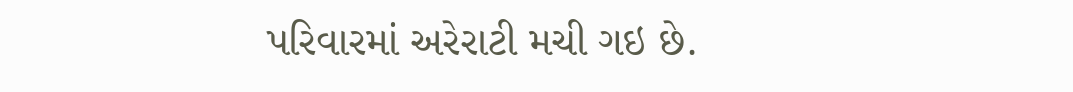પરિવારમાં અરેરાટી મચી ગઇ છે.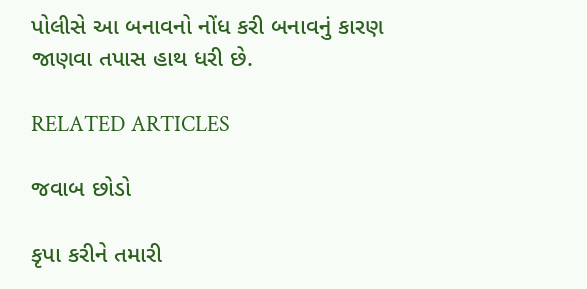પોલીસે આ બનાવનો નોંધ કરી બનાવનું કારણ જાણવા તપાસ હાથ ધરી છે.

RELATED ARTICLES

જવાબ છોડો

કૃપા કરીને તમારી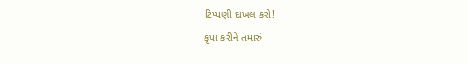ટિપ્પણી દાખલ કરો!
કૃપા કરીને તમારું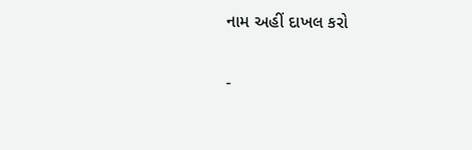નામ અહીં દાખલ કરો

-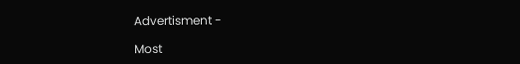Advertisment -

Most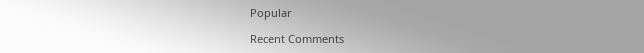Popular

Recent Comments